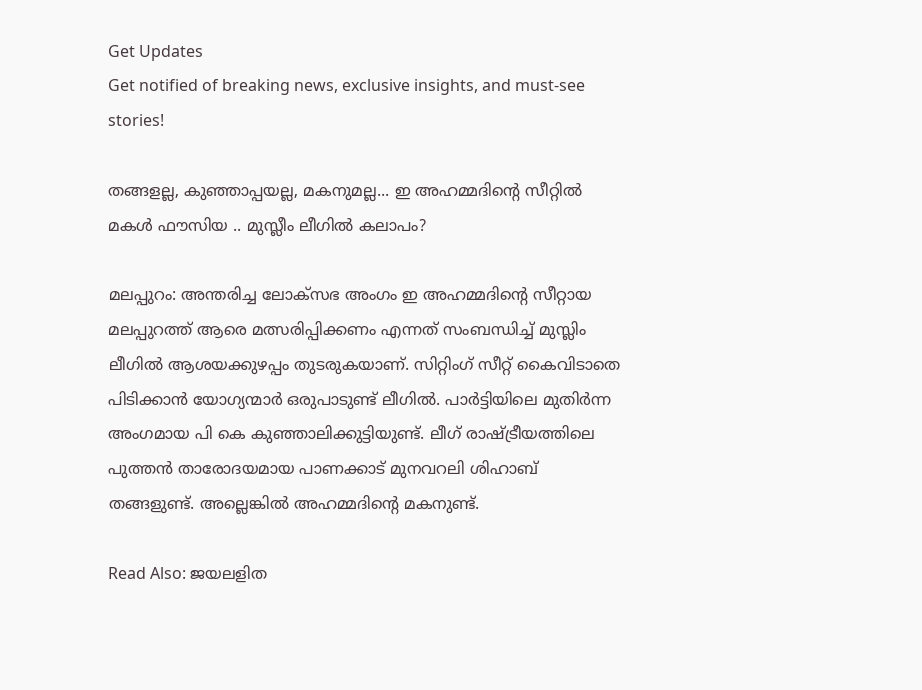Get Updates
Get notified of breaking news, exclusive insights, and must-see stories!

തങ്ങളല്ല, കുഞ്ഞാപ്പയല്ല, മകനുമല്ല... ഇ അഹമ്മദിന്റെ സീറ്റില്‍ മകള്‍ ഫൗസിയ .. മുസ്ലീം ലീഗില്‍ കലാപം?

മലപ്പുറം: അന്തരിച്ച ലോക്‌സഭ അംഗം ഇ അഹമ്മദിന്റെ സീറ്റായ മലപ്പുറത്ത് ആരെ മത്സരിപ്പിക്കണം എന്നത് സംബന്ധിച്ച് മുസ്ലിം ലീഗില്‍ ആശയക്കുഴപ്പം തുടരുകയാണ്. സിറ്റിംഗ് സീറ്റ് കൈവിടാതെ പിടിക്കാന്‍ യോഗ്യന്മാര്‍ ഒരുപാടുണ്ട് ലീഗില്‍. പാര്‍ട്ടിയിലെ മുതിര്‍ന്ന അംഗമായ പി കെ കുഞ്ഞാലിക്കുട്ടിയുണ്ട്. ലീഗ് രാഷ്ട്രീയത്തിലെ പുത്തന്‍ താരോദയമായ പാണക്കാട് മുനവറലി ശിഹാബ് തങ്ങളുണ്ട്. അല്ലെങ്കില്‍ അഹമ്മദിന്റെ മകനുണ്ട്.

Read Also: ജയലളിത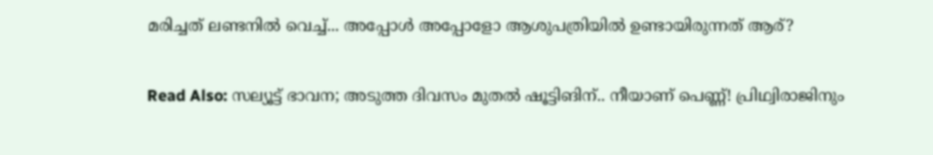മരിച്ചത് ലണ്ടനില്‍ വെച്ച്... അപ്പോള്‍ അപ്പോളോ ആശുപത്രിയില്‍ ഉണ്ടായിരുന്നത് ആര്?

Read Also: സല്യൂട്ട് ഭാവന; അടുത്ത ദിവസം മുതല്‍ ഷൂട്ടിങിന്.. നീയാണ് പെണ്ണ്! പ്രിഥ്വിരാജിനും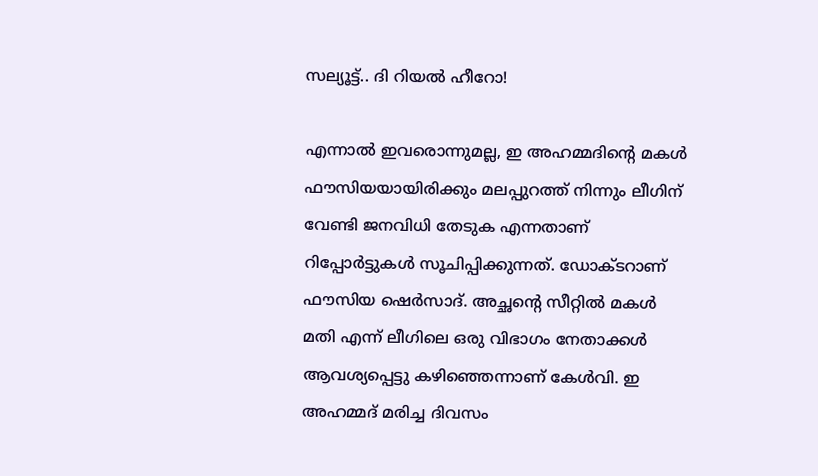സല്യൂട്ട്.. ദി റിയല്‍ ഹീറോ!

എന്നാല്‍ ഇവരൊന്നുമല്ല, ഇ അഹമ്മദിന്റെ മകള്‍ ഫൗസിയയായിരിക്കും മലപ്പുറത്ത് നിന്നും ലീഗിന് വേണ്ടി ജനവിധി തേടുക എന്നതാണ് റിപ്പോര്‍ട്ടുകള്‍ സൂചിപ്പിക്കുന്നത്. ഡോക്ടറാണ് ഫൗസിയ ഷെര്‍സാദ്. അച്ഛന്റെ സീറ്റില്‍ മകള്‍ മതി എന്ന് ലീഗിലെ ഒരു വിഭാഗം നേതാക്കള്‍ ആവശ്യപ്പെട്ടു കഴിഞ്ഞെന്നാണ് കേള്‍വി. ഇ അഹമ്മദ് മരിച്ച ദിവസം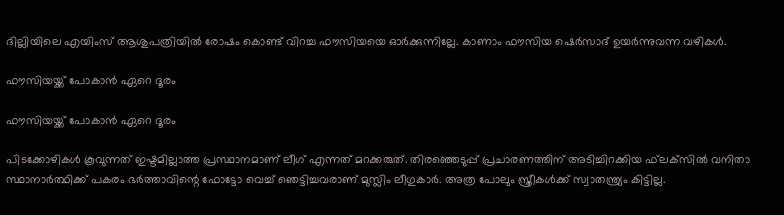ദില്ലിയിലെ എയിംസ് ആശുപത്രിയില്‍ രോഷം കൊണ്ട് വിറച്ച ഫൗസിയയെ ഓര്‍ക്കുന്നില്ലേ. കാണാം ഫൗസിയ ഷെര്‍സാദ് ഉയര്‍ന്നുവന്ന വഴികള്‍.

ഫൗസിയയ്ക്ക് പോകാന്‍ ഏറെ ദൂരം

ഫൗസിയയ്ക്ക് പോകാന്‍ ഏറെ ദൂരം

പിടക്കോഴികള്‍ കൂവുന്നത് ഇഷ്ടമില്ലാത്ത പ്രസ്ഥാനമാണ് ലീഗ് എന്നത് മറക്കരുത്. തിരഞ്ഞെടുപ്പ് പ്രചാരണത്തിന് അടിച്ചിറക്കിയ ഫ്‌ലക്‌സില്‍ വനിതാ സ്ഥാനാര്‍ത്ഥിക്ക് പകരം ഭര്‍ത്താവിന്റെ ഫോട്ടോ വെച്ച് ഞെട്ടിച്ചവരാണ് മുസ്ലിം ലീഗുകാര്‍. അത്ര പോലും സ്ത്രീകള്‍ക്ക് സ്വാതന്ത്ര്യം കിട്ടില്ല.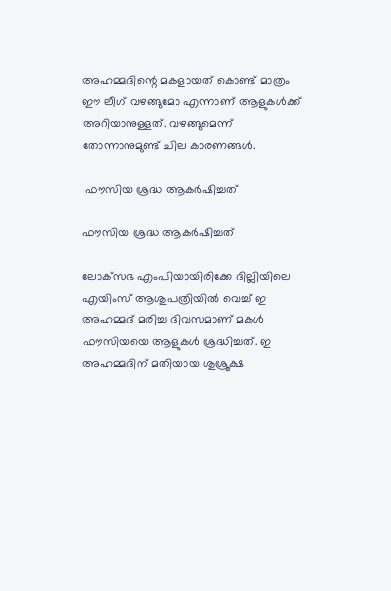അഹമ്മദിന്റെ മകളായത് കൊണ്ട് മാത്രം ഈ ലീഗ് വഴങ്ങുമോ എന്നാണ് ആളുകള്‍ക്ക് അറിയാനുള്ളത്. വഴങ്ങുമെന്ന് തോന്നാനുമുണ്ട് ചില കാരണങ്ങള്‍.

 ഫൗസിയ ശ്രദ്ധ ആകര്‍ഷിച്ചത്

ഫൗസിയ ശ്രദ്ധ ആകര്‍ഷിച്ചത്

ലോക്‌സഭ എംപിയായിരിക്കേ ദില്ലിയിലെ എയിംസ് ആശുപത്രിയില്‍ വെച്ച് ഇ അഹമ്മദ് മരിച്ച ദിവസമാണ് മകള്‍ ഫൗസിയയെ ആളുകള്‍ ശ്രദ്ധിച്ചത്. ഇ അഹമ്മദിന് മതിയായ ശുശ്രൂക്ഷ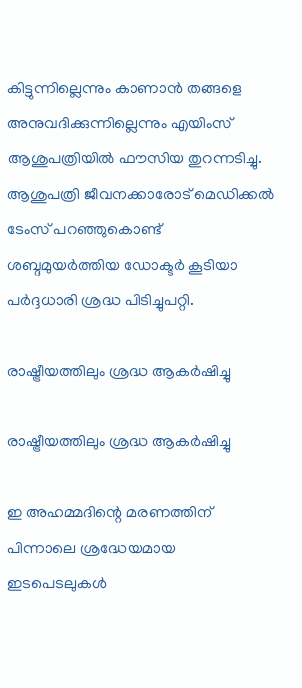കിട്ടുന്നില്ലെന്നും കാണാന്‍ തങ്ങളെ അനുവദിക്കുന്നില്ലെന്നും എയിംസ് ആശുപത്രിയില്‍ ഫൗസിയ തുറന്നടിച്ചു. ആശുപത്രി ജീവനക്കാരോട് മെഡിക്കല്‍ ടേംസ് പറഞ്ഞുകൊണ്ട് ശബ്ദമുയര്‍ത്തിയ ഡോക്ടര്‍ കൂടിയാ പര്‍ദ്ദധാരി ശ്രദ്ധ പിടിച്ചുപറ്റി.

രാഷ്ട്രീയത്തിലും ശ്രദ്ധ ആകര്‍ഷിച്ചു

രാഷ്ട്രീയത്തിലും ശ്രദ്ധ ആകര്‍ഷിച്ചു

ഇ അഹമ്മദിന്റെ മരണത്തിന് പിന്നാലെ ശ്രദ്ധേയമായ ഇടപെടലുകള്‍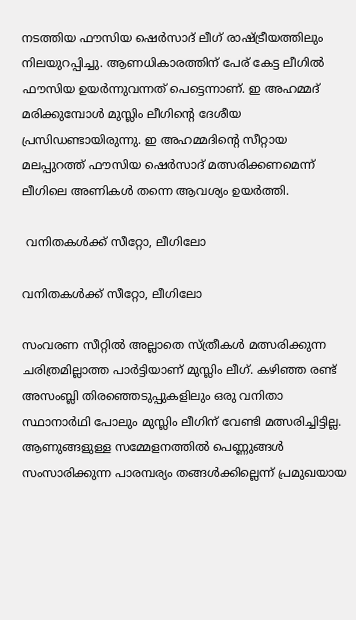നടത്തിയ ഫൗസിയ ഷെര്‍സാദ് ലീഗ് രാഷ്ട്രീയത്തിലും നിലയുറപ്പിച്ചു. ആണധികാരത്തിന് പേര് കേട്ട ലീഗില്‍ ഫൗസിയ ഉയര്‍ന്നുവന്നത് പെട്ടെന്നാണ്. ഇ അഹമ്മദ് മരിക്കുമ്പോള്‍ മുസ്ലിം ലീഗിന്റെ ദേശീയ പ്രസിഡണ്ടായിരുന്നു. ഇ അഹമ്മദിന്റെ സീറ്റായ മലപ്പുറത്ത് ഫൗസിയ ഷെര്‍സാദ് മത്സരിക്കണമെന്ന് ലീഗിലെ അണികള്‍ തന്നെ ആവശ്യം ഉയര്‍ത്തി.

 വനിതകള്‍ക്ക് സീറ്റോ, ലീഗിലോ

വനിതകള്‍ക്ക് സീറ്റോ, ലീഗിലോ

സംവരണ സീറ്റില്‍ അല്ലാതെ സ്ത്രീകള്‍ മത്സരിക്കുന്ന ചരിത്രമില്ലാത്ത പാര്‍ട്ടിയാണ് മുസ്ലിം ലീഗ്. കഴിഞ്ഞ രണ്ട് അസംബ്ലി തിരഞ്ഞെടുപ്പുകളിലും ഒരു വനിതാ സ്ഥാനാര്‍ഥി പോലും മുസ്ലിം ലീഗിന് വേണ്ടി മത്സരിച്ചിട്ടില്ല. ആണുങ്ങളുള്ള സമ്മേളനത്തില്‍ പെണ്ണുങ്ങള്‍ സംസാരിക്കുന്ന പാരമ്പര്യം തങ്ങള്‍ക്കില്ലെന്ന് പ്രമുഖയായ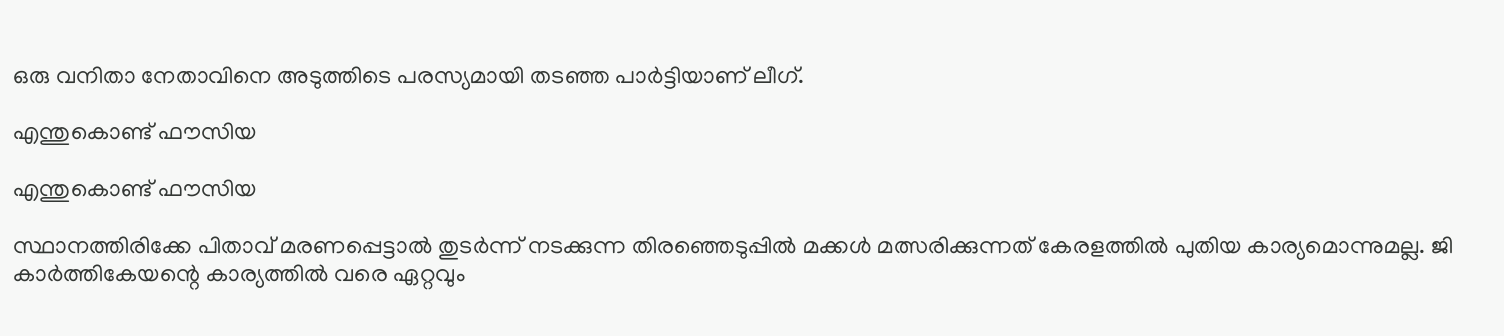ഒരു വനിതാ നേതാവിനെ അടുത്തിടെ പരസ്യമായി തടഞ്ഞ പാര്‍ട്ടിയാണ് ലീഗ്.

എന്തുകൊണ്ട് ഫൗസിയ

എന്തുകൊണ്ട് ഫൗസിയ

സ്ഥാനത്തിരിക്കേ പിതാവ് മരണപ്പെട്ടാല്‍ തുടര്‍ന്ന് നടക്കുന്ന തിരഞ്ഞെടുപ്പില്‍ മക്കള്‍ മത്സരിക്കുന്നത് കേരളത്തില്‍ പുതിയ കാര്യമൊന്നുമല്ല. ജി കാര്‍ത്തികേയന്റെ കാര്യത്തില്‍ വരെ ഏറ്റവും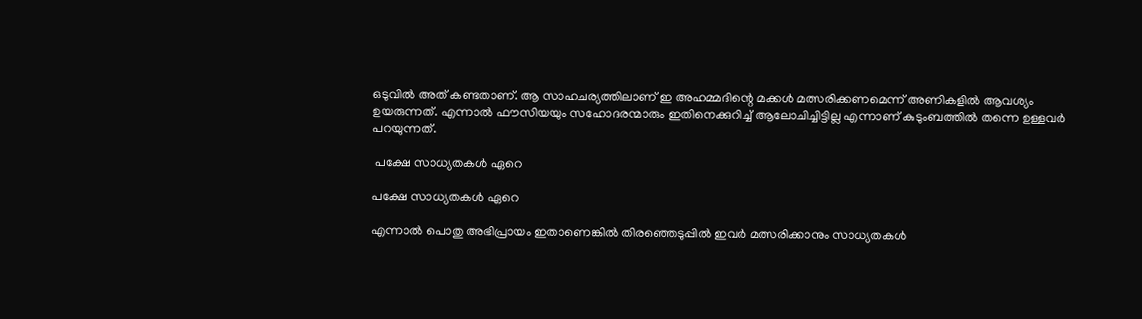ഒടുവില്‍ അത് കണ്ടതാണ്. ആ സാഹചര്യത്തിലാണ് ഇ അഹമ്മദിന്റെ മക്കള്‍ മത്സരിക്കണമെന്ന് അണികളില്‍ ആവശ്യം ഉയരുന്നത്. എന്നാല്‍ ഫൗസിയയും സഹോദരന്മാരും ഇതിനെക്കുറിച്ച് ആലോചിച്ചിട്ടില്ല എന്നാണ് കുടുംബത്തില്‍ തന്നെ ഉള്ളവര്‍ പറയുന്നത്.

 പക്ഷേ സാധ്യതകള്‍ ഏറെ

പക്ഷേ സാധ്യതകള്‍ ഏറെ

എന്നാല്‍ പൊതു അഭിപ്രായം ഇതാണെങ്കില്‍ തിരഞ്ഞെടുപ്പില്‍ ഇവര്‍ മത്സരിക്കാനും സാധ്യതകള്‍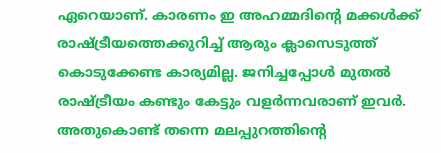ഏറെയാണ്. കാരണം ഇ അഹമ്മദിന്റെ മക്കള്‍ക്ക് രാഷ്ട്രീയത്തെക്കുറിച്ച് ആരും ക്ലാസെടുത്ത് കൊടുക്കേണ്ട കാര്യമില്ല. ജനിച്ചപ്പോള്‍ മുതല്‍ രാഷ്ട്രീയം കണ്ടും കേട്ടും വളര്‍ന്നവരാണ് ഇവര്‍. അതുകൊണ്ട് തന്നെ മലപ്പുറത്തിന്റെ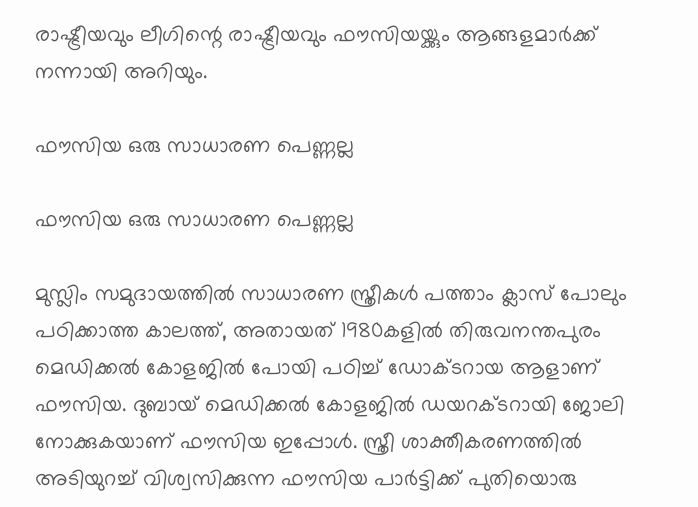രാഷ്ട്രീയവും ലീഗിന്റെ രാഷ്ട്രീയവും ഫൗസിയയ്ക്കും ആങ്ങളമാര്‍ക്ക് നന്നായി അറിയും.

ഫൗസിയ ഒരു സാധാരണ പെണ്ണല്ല

ഫൗസിയ ഒരു സാധാരണ പെണ്ണല്ല

മുസ്ലിം സമുദായത്തില്‍ സാധാരണ സ്ത്രീകള്‍ പത്താം ക്ലാസ് പോലും പഠിക്കാത്ത കാലത്ത്, അതായത് 1980കളില്‍ തിരുവനന്തപുരം മെഡിക്കല്‍ കോളജില്‍ പോയി പഠിച്ച് ഡോക്ടറായ ആളാണ് ഫൗസിയ. ദുബായ് മെഡിക്കല്‍ കോളജില്‍ ഡയറക്ടറായി ജോലി നോക്കുകയാണ് ഫൗസിയ ഇപ്പോള്‍. സ്ത്രീ ശാക്തീകരണത്തില്‍ അടിയുറച്ച് വിശ്വസിക്കുന്ന ഫൗസിയ പാര്‍ട്ടിക്ക് പുതിയൊരു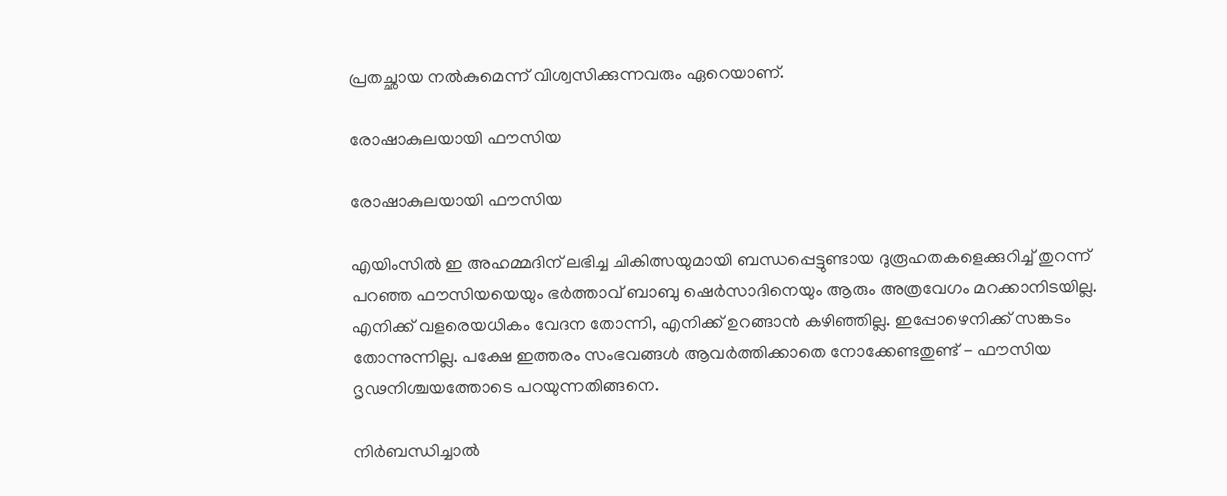പ്രതച്ഛായ നല്‍കുമെന്ന് വിശ്വസിക്കുന്നവരും ഏറെയാണ്.

രോഷാകുലയായി ഫൗസിയ

രോഷാകുലയായി ഫൗസിയ

എയിംസില്‍ ഇ അഹമ്മദിന് ലഭിച്ച ചികിത്സയുമായി ബന്ധപ്പെട്ടുണ്ടായ ദുരൂഹതകളെക്കുറിച്ച് തുറന്ന് പറഞ്ഞ ഫൗസിയയെയും ഭര്‍ത്താവ് ബാബു ഷെര്‍സാദിനെയും ആരും അത്രവേഗം മറക്കാനിടയില്ല. എനിക്ക് വളരെയധികം വേദന തോന്നി, എനിക്ക് ഉറങ്ങാന്‍ കഴിഞ്ഞില്ല. ഇപ്പോഴെനിക്ക് സങ്കടം തോന്നുന്നില്ല. പക്ഷേ ഇത്തരം സംഭവങ്ങള്‍ ആവര്‍ത്തിക്കാതെ നോക്കേണ്ടതുണ്ട് - ഫൗസിയ ദൃഢനിശ്ചയത്തോടെ പറയുന്നതിങ്ങനെ.

നിര്‍ബന്ധിച്ചാല്‍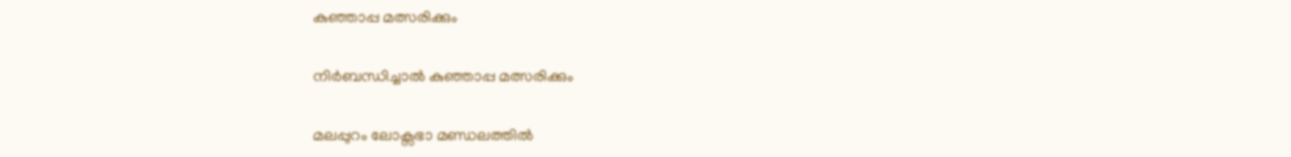കുഞ്ഞാപ്പ മത്സരിക്കും

നിര്‍ബന്ധിച്ചാല്‍ കുഞ്ഞാപ്പ മത്സരിക്കും

മലപ്പുറം ലോക്സഭാ മണ്ഡലത്തില്‍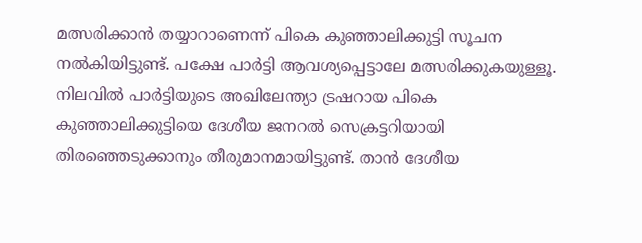മത്സരിക്കാന്‍ തയ്യാറാണെന്ന് പികെ കുഞ്ഞാലിക്കുട്ടി സൂചന നല്‍കിയിട്ടുണ്ട്. പക്ഷേ പാര്‍ട്ടി ആവശ്യപ്പെട്ടാലേ മത്സരിക്കുകയുള്ളൂ. നിലവില്‍ പാര്‍ട്ടിയുടെ അഖിലേന്ത്യാ ട്രഷറായ പികെ കുഞ്ഞാലിക്കുട്ടിയെ ദേശീയ ജനറല്‍ സെക്രട്ടറിയായി തിരഞ്ഞെടുക്കാനും തീരുമാനമായിട്ടുണ്ട്. താന്‍ ദേശീയ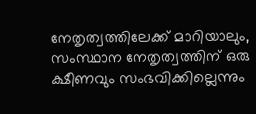നേതൃത്വത്തിലേക്ക് മാറിയാലും, സംസ്ഥാന നേതൃത്വത്തിന് ഒരു ക്ഷീണവും സംഭവിക്കില്ലെന്നും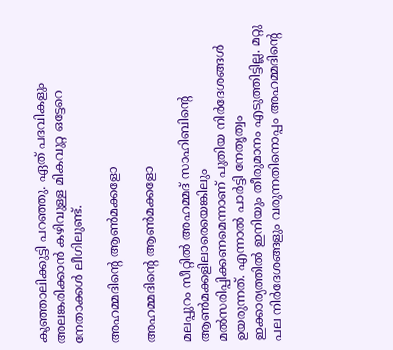കുഞ്ഞാലിക്കുട്ടി പറഞ്ഞു. ഏത് പദവികളും അലങ്കരിക്കാന്‍ കഴിവുള്ള മികവുറ്റ ഒട്ടേറെ നേതാക്കള്‍ ലീഗിലുണ്ട്.

അഹമ്മദിന്റെ ആണ്‍മക്കളോ

അഹമ്മദിന്റെ ആണ്‍മക്കളോ

മലപ്പുറം സീറ്റില്‍ അഹമ്മദ് സാഹിബിന്റെ ആണ്‍മക്കളിലാരെയെങ്കിലും മല്‍സരിപ്പിക്കണമെന്നാണ് പുതിയ നിര്‍ദേശങ്ങള്‍ ഉയരുന്നത്. എന്നാല്‍ പാര്‍ട്ടി നേതൃത്വം ഇക്കാര്യത്തില്‍ ഇനിയും തീരുമാനം എടുത്തിട്ടില്ല. മറ്റു പല നിര്‍ദേശങ്ങളും വരുന്നതിനൊപ്പം അഹമ്മദിന്റെ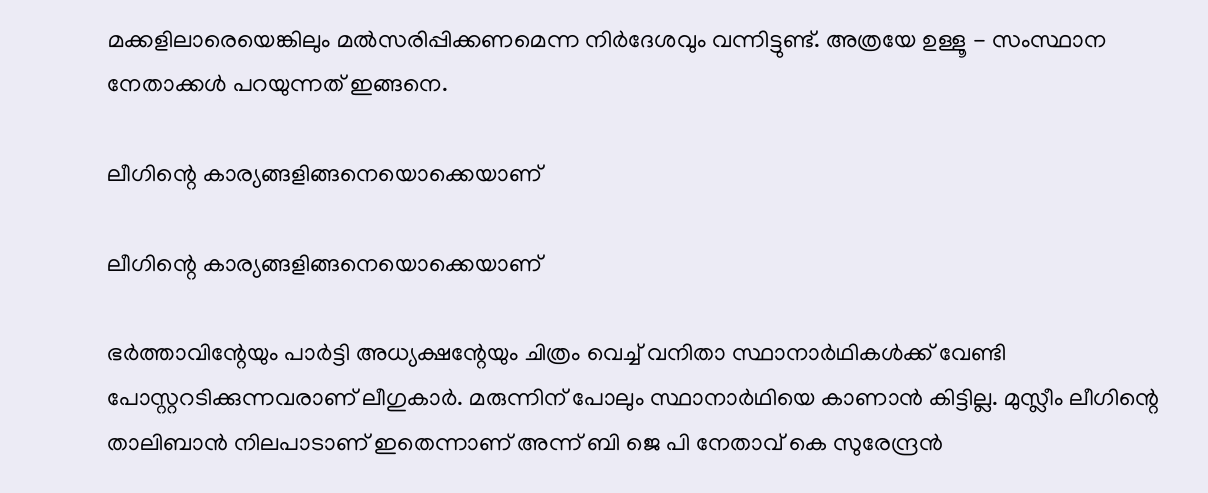മക്കളിലാരെയെങ്കിലും മല്‍സരിപ്പിക്കണമെന്ന നിര്‍ദേശവും വന്നിട്ടുണ്ട്. അത്രയേ ഉള്ളൂ - സംസ്ഥാന നേതാക്കള്‍ പറയുന്നത് ഇങ്ങനെ.

ലീഗിന്റെ കാര്യങ്ങളിങ്ങനെയൊക്കെയാണ്

ലീഗിന്റെ കാര്യങ്ങളിങ്ങനെയൊക്കെയാണ്

ഭര്‍ത്താവിന്റേയും പാര്‍ട്ടി അധ്യക്ഷന്റേയും ചിത്രം വെച്ച് വനിതാ സ്ഥാനാര്‍ഥികള്‍ക്ക് വേണ്ടി പോസ്റ്ററടിക്കുന്നവരാണ് ലീഗുകാര്‍. മരുന്നിന് പോലും സ്ഥാനാര്‍ഥിയെ കാണാന്‍ കിട്ടില്ല. മുസ്ലീം ലീഗിന്റെ താലിബാന്‍ നിലപാടാണ് ഇതെന്നാണ് അന്ന് ബി ജെ പി നേതാവ് കെ സുരേന്ദ്രന്‍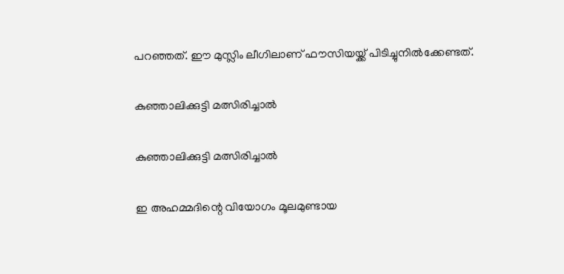പറഞ്ഞത്. ഈ മുസ്ലിം ലീഗിലാണ് ഫൗസിയയ്ക്ക് പിടിച്ചുനില്‍ക്കേണ്ടത്.

കുഞ്ഞാലിക്കുട്ടി മത്സിരിച്ചാല്‍

കുഞ്ഞാലിക്കുട്ടി മത്സിരിച്ചാല്‍

ഇ അഹമ്മദിന്റെ വിയോഗം മൂലമുണ്ടായ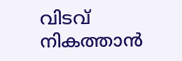വിടവ് നികത്താന്‍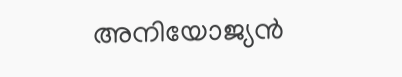അനിയോജ്യന്‍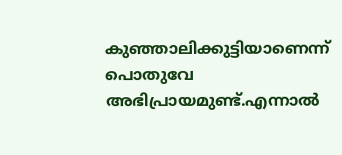കുഞ്ഞാലിക്കുട്ടിയാണെന്ന് പൊതുവേ അഭിപ്രായമുണ്ട്.എന്നാല്‍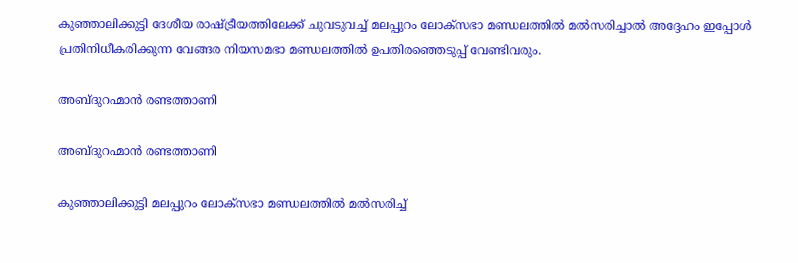കുഞ്ഞാലിക്കുട്ടി ദേശീയ രാഷ്ട്രീയത്തിലേക്ക് ചുവടുവച്ച് മലപ്പുറം ലോക്സഭാ മണ്ഡലത്തില്‍ മല്‍സരിച്ചാല്‍ അദ്ദേഹം ഇപ്പോള്‍ പ്രതിനിധീകരിക്കുന്ന വേങ്ങര നിയസമഭാ മണ്ഡലത്തില്‍ ഉപതിരഞ്ഞെടുപ്പ് വേണ്ടിവരും.

അബ്ദുറഹ്മാന്‍ രണ്ടത്താണി

അബ്ദുറഹ്മാന്‍ രണ്ടത്താണി

കുഞ്ഞാലിക്കുട്ടി മലപ്പുറം ലോക്സഭാ മണ്ഡലത്തില്‍ മല്‍സരിച്ച്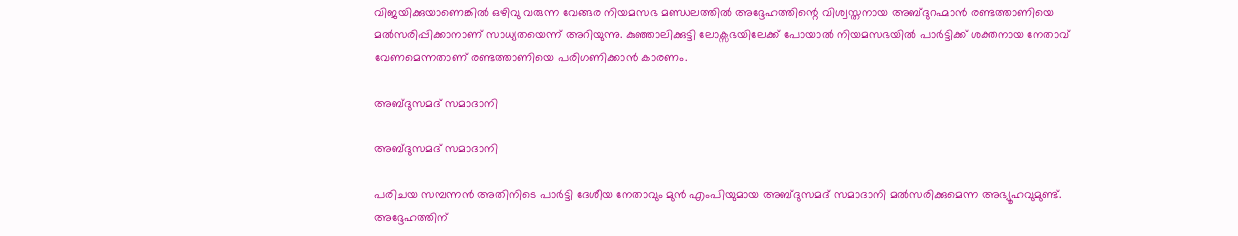വിജയിക്കുയാണെങ്കില്‍ ഒഴിവു വരുന്ന വേങ്ങര നിയമസഭ മണ്ഡലത്തില്‍ അദ്ദേഹത്തിന്റെ വിശ്വസ്തനായ അബ്ദുറഹ്മാന്‍ രണ്ടത്താണിയെ മല്‍സരിപ്പിക്കാനാണ് സാധ്യതയെന്ന് അറിയുന്നു. കുഞ്ഞാലിക്കുട്ടി ലോക്സഭയിലേക്ക് പോയാല്‍ നിയമസഭയില്‍ പാര്‍ട്ടിക്ക് ശക്തനായ നേതാവ് വേണമെന്നതാണ് രണ്ടത്താണിയെ പരിഗണിക്കാന്‍ കാരണം.

അബ്ദുസമദ് സമാദാനി

അബ്ദുസമദ് സമാദാനി

പരിചയ സമ്പന്നന്‍ അതിനിടെ പാര്‍ട്ടി ദേശീയ നേതാവും മുന്‍ എംപിയുമായ അബ്ദുസമദ് സമാദാനി മല്‍സരിക്കുമെന്ന അഭ്യൂഹവുമുണ്ട്. അദ്ദേഹത്തിന്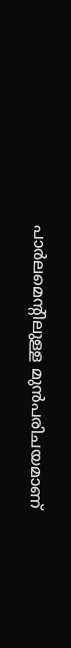പാര്‍ലമെന്റിലുള്ള മുന്‍പരിചയമാണ്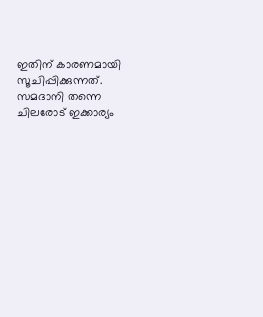ഇതിന് കാരണമായി സൂചിപ്പിക്കുന്നത്. സമദാനി തന്നെ ചിലരോട് ഇക്കാര്യം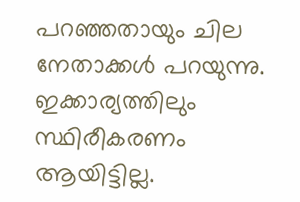പറഞ്ഞതായും ചില നേതാക്കള്‍ പറയുന്നു. ഇക്കാര്യത്തിലും സ്ഥിരീകരണം ആയിട്ടില്ല.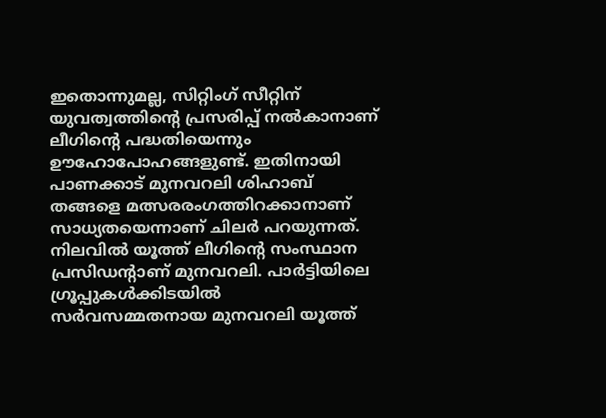ഇതൊന്നുമല്ല, സിറ്റിംഗ് സീറ്റിന് യുവത്വത്തിന്റെ പ്രസരിപ്പ് നല്‍കാനാണ് ലീഗിന്റെ പദ്ധതിയെന്നും ഊഹോപോഹങ്ങളുണ്ട്. ഇതിനായി പാണക്കാട് മുനവറലി ശിഹാബ് തങ്ങളെ മത്സരരംഗത്തിറക്കാനാണ് സാധ്യതയെന്നാണ് ചിലര്‍ പറയുന്നത്. നിലവില്‍ യൂത്ത് ലീഗിന്റെ സംസ്ഥാന പ്രസിഡന്റാണ് മുനവറലി. പാര്‍ട്ടിയിലെ ഗ്രൂപ്പുകള്‍ക്കിടയില്‍ സര്‍വസമ്മതനായ മുനവറലി യൂത്ത്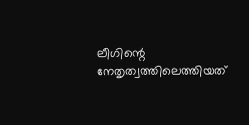ലീഗിന്റെ നേതൃത്വത്തിലെത്തിയത്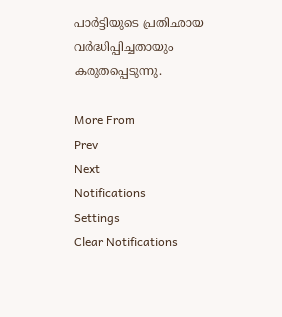പാര്‍ട്ടിയുടെ പ്രതിഛായ വര്‍ദ്ധിപ്പിച്ചതായും കരുതപ്പെടുന്നു.

More From
Prev
Next
Notifications
Settings
Clear Notifications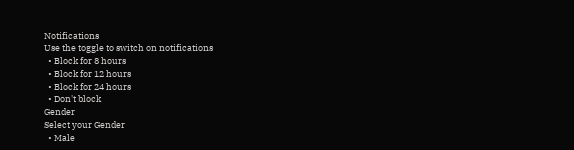Notifications
Use the toggle to switch on notifications
  • Block for 8 hours
  • Block for 12 hours
  • Block for 24 hours
  • Don't block
Gender
Select your Gender
  • Male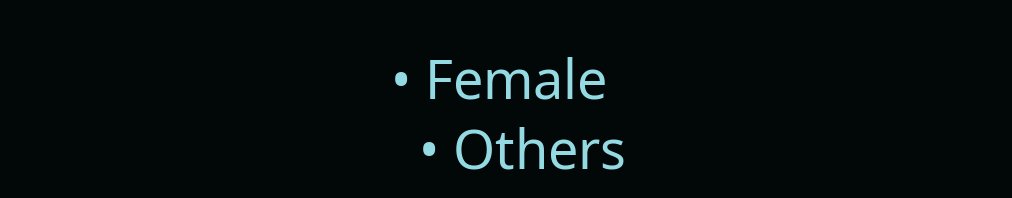• Female
  • Others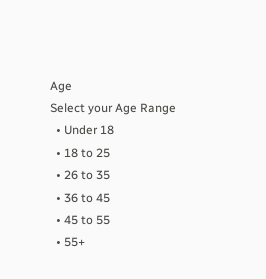Age
Select your Age Range
  • Under 18
  • 18 to 25
  • 26 to 35
  • 36 to 45
  • 45 to 55
  • 55+